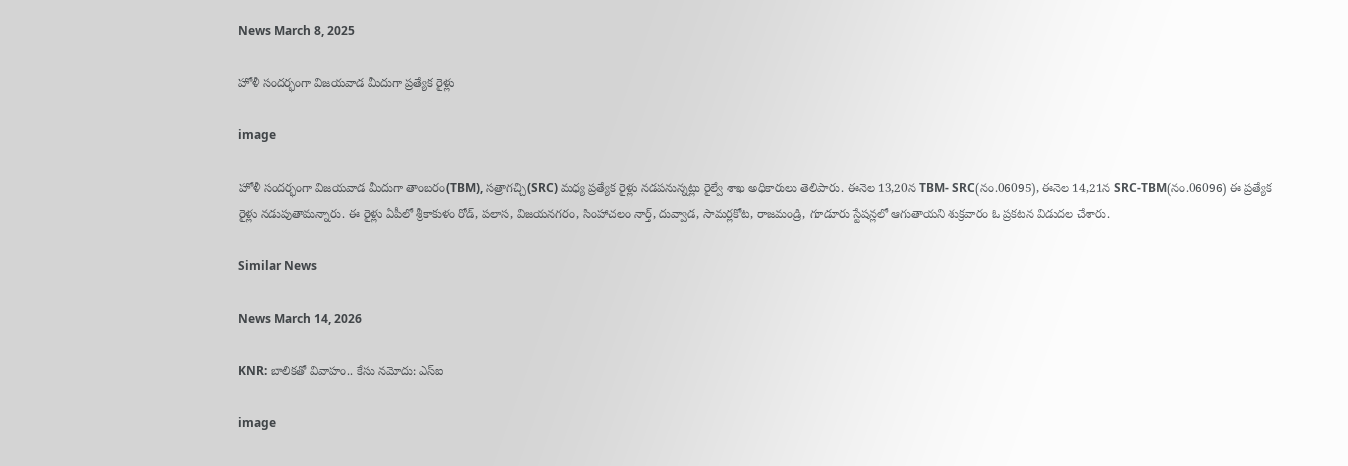News March 8, 2025

హోళీ సందర్భంగా విజయవాడ మీదుగా ప్రత్యేక రైళ్లు

image

హోళీ సందర్భంగా విజయవాడ మీదుగా తాంబరం(TBM), సత్రాగచ్చి(SRC) మధ్య ప్రత్యేక రైళ్లు నడపనున్నట్లు రైల్వే శాఖ అధికారులు తెలిపారు. ఈనెల 13,20న TBM- SRC(నం.06095), ఈనెల 14,21న SRC-TBM(నం.06096) ఈ ప్రత్యేక రైళ్లు నడుపుతామన్నారు. ఈ రైళ్లు ఏపీలో శ్రీకాకుళం రోడ్, పలాస, విజయనగరం, సింహాచలం నార్త్, దువ్వాడ, సామర్లకోట, రాజమండ్రి, గూడూరు స్టేషన్లలో ఆగుతాయని శుక్రవారం ఓ ప్రకటన విడుదల చేశారు.

Similar News

News March 14, 2026

KNR: బాలికతో వివాహం.. కేసు నమోదు: ఎస్‌ఐ

image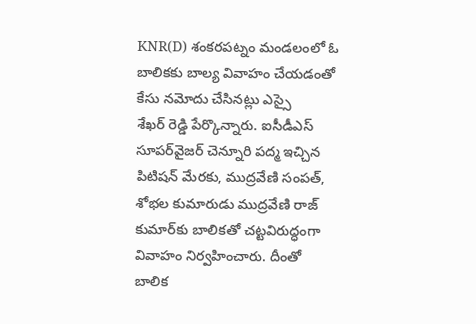KNR(D) శంకరపట్నం మండలంలో ఓ బాలికకు బాల్య వివాహం చేయడంతో కేసు నమోదు చేసినట్లు ఎస్సై శేఖర్ ‌రెడ్డి పేర్కొన్నారు. ఐసీడీఎస్ సూపర్‌వైజర్ చెన్నూరి పద్మ ఇచ్చిన పిటిషన్ మేరకు, ముద్రవేణి సంపత్, శోభల కుమారుడు ముద్రవేణి రాజ్ కుమార్‌కు బాలికతో చట్టవిరుద్ధంగా వివాహం నిర్వహించారు. దీంతో బాలిక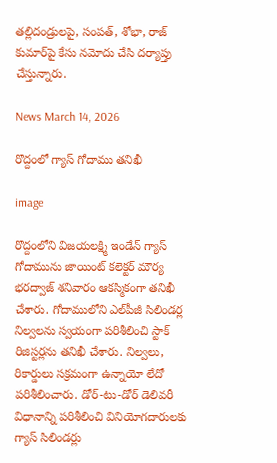తల్లిదండ్రులపై, సంపత్, శోభా, రాజ్ కుమార్‌పై కేసు నమోదు చేసి దర్యాప్తు చేస్తున్నారు.

News March 14, 2026

రొద్దంలో గ్యాస్ గోదాము తనిఖీ

image

రొద్దంలోని విజయలక్ష్మి ఇండేన్ గ్యాస్ గోదామును జాయింట్ కలెక్టర్ మౌర్య భరద్వాజ్ శనివారం ఆకస్మికంగా తనిఖీ చేశారు. గోదాములోని ఎల్‌పీజీ సిలిండర్ల నిల్వలను స్వయంగా పరిశీలించి స్టాక్ రిజిస్టర్లను తనిఖీ చేశారు. నిల్వలు, రికార్డులు సక్రమంగా ఉన్నాయో లేదో పరిశీలించారు. డోర్-టు-డోర్ డెలివరీ విధానాన్ని పరిశీలించి వినియోగదారులకు గ్యాస్ సిలిండర్లు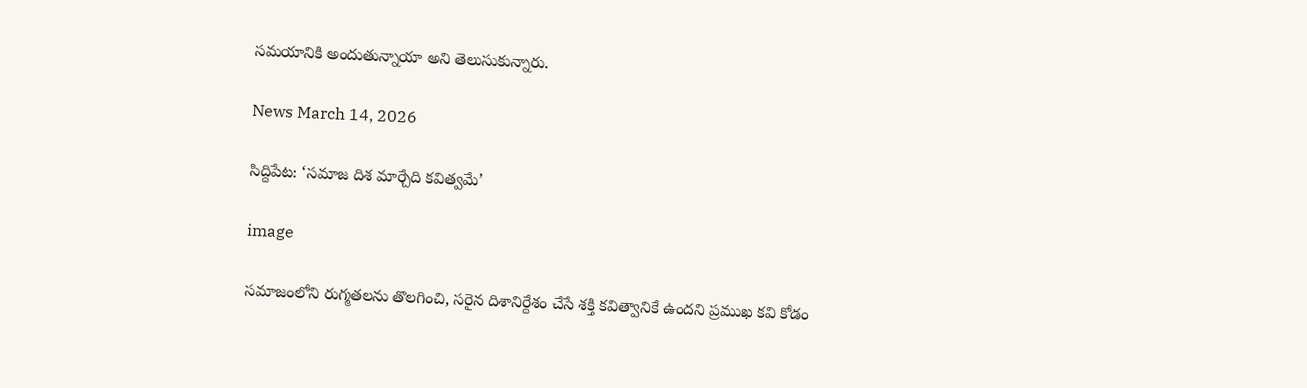సమయానికి అందుతున్నాయా అని తెలుసుకున్నారు.

News March 14, 2026

సిద్దిపేట: ‘సమాజ దిశ మార్చేది కవిత్వమే’

image

సమాజంలోని రుగ్మతలను తొలగించి, సరైన దిశానిర్దేశం చేసే శక్తి కవిత్వానికే ఉందని ప్రముఖ కవి కోడం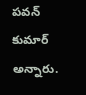పవన్ కుమార్ అన్నారు.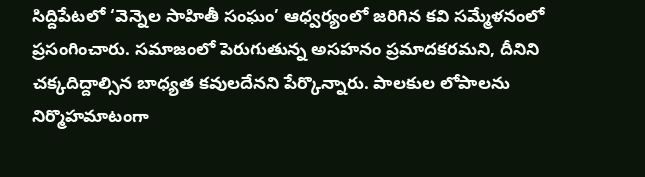సిద్దిపేటలో ‘వెన్నెల సాహితీ సంఘం’ ఆధ్వర్యంలో జరిగిన కవి సమ్మేళనంలో ప్రసంగించారు. సమాజంలో పెరుగుతున్న అసహనం ప్రమాదకరమని, దీనిని చక్కదిద్దాల్సిన బాధ్యత కవులదేనని పేర్కొన్నారు. పాలకుల లోపాలను నిర్మొహమాటంగా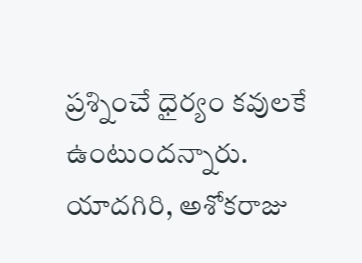ప్రశ్నించే ధైర్యం కవులకే ఉంటుందన్నారు. యాదగిరి, అశోకరాజు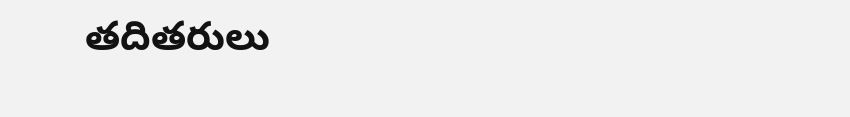తదితరులు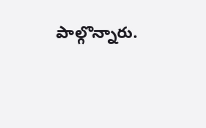పాల్గొన్నారు.